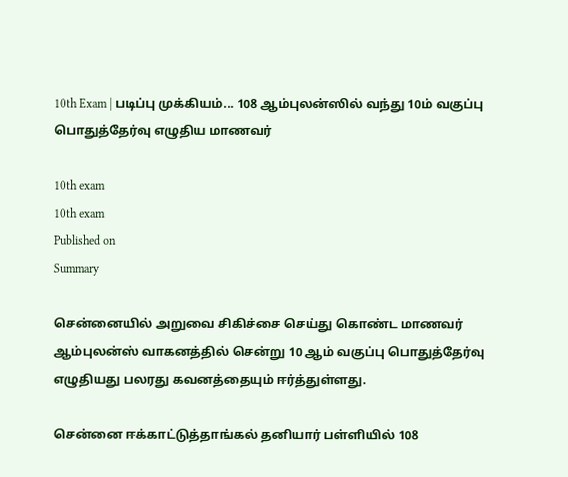10th Exam | படிப்பு முக்கியம்... 108 ஆம்புலன்ஸில் வந்து 10ம் வகுப்பு பொதுத்தேர்வு எழுதிய மாணவர்

10th exam
10th exam
Published on
Summary

சென்னையில் அறுவை சிகிச்சை செய்து கொண்ட மாணவர் ஆம்புலன்ஸ் வாகனத்தில் சென்று 10 ஆம் வகுப்பு பொதுத்தேர்வு எழுதியது பலரது கவனத்தையும் ஈர்த்துள்ளது.

சென்னை ஈக்காட்டுத்தாங்கல் தனியார் பள்ளியில் 108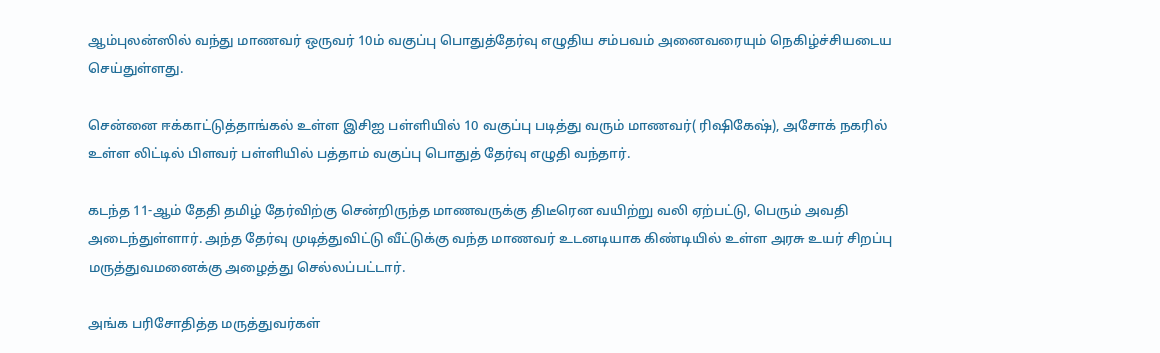ஆம்புலன்ஸில் வந்து மாணவர் ஒருவர் 10ம் வகுப்பு பொதுத்தேர்வு எழுதிய சம்பவம் அனைவரையும் நெகிழ்ச்சியடைய செய்துள்ளது.

சென்னை ஈக்காட்டுத்தாங்கல் உள்ள இசிஐ பள்ளியில் 10 வகுப்பு படித்து வரும் மாணவர்( ரிஷிகேஷ்), அசோக் நகரில் உள்ள லிட்டில் பிளவர் பள்ளியில் பத்தாம் வகுப்பு பொதுத் தேர்வு எழுதி வந்தார்.

கடந்த 11-ஆம் தேதி தமிழ் தேர்விற்கு சென்றிருந்த மாணவருக்கு திடீரென வயிற்று வலி ஏற்பட்டு, பெரும் அவதி அடைந்துள்ளார். அந்த தேர்வு முடித்துவிட்டு வீட்டுக்கு வந்த மாணவர் உடனடியாக கிண்டியில் உள்ள அரசு உயர் சிறப்பு மருத்துவமனைக்கு அழைத்து செல்லப்பட்டார்.

அங்க பரிசோதித்த மருத்துவர்கள்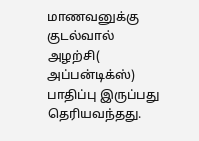மாணவனுக்கு குடல்வால் அழற்சி( அப்பன்டிக்ஸ்) பாதிப்பு இருப்பது தெரியவந்தது.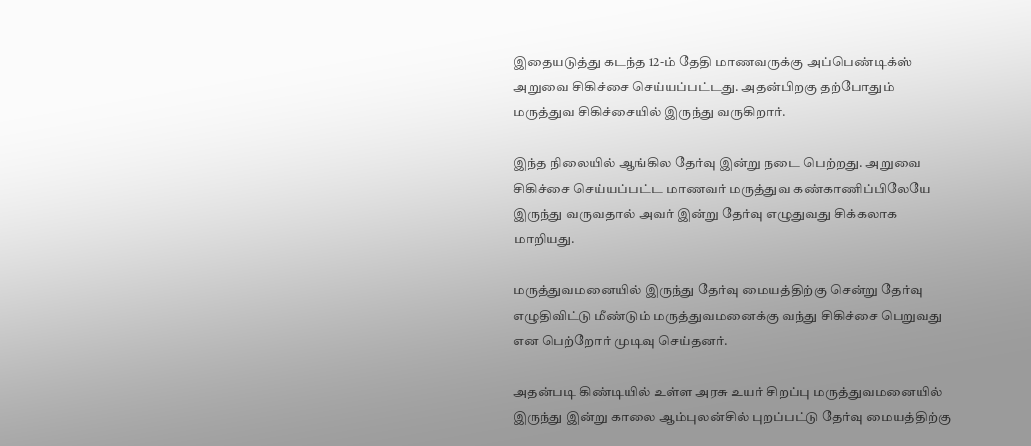இதையடுத்து கடந்த 12-ம் தேதி மாணவருக்கு அப்பெண்டிக்ஸ் அறுவை சிகிச்சை செய்யப்பட்டது. அதன்பிறகு தற்போதும் மருத்துவ சிகிச்சையில் இருந்து வருகிறார்.

இந்த நிலையில் ஆங்கில தேர்வு இன்று நடை பெற்றது. அறுவை சிகிச்சை செய்யப்பட்ட மாணவர் மருத்துவ கண்காணிப்பிலேயே இருந்து வருவதால் அவர் இன்று தேர்வு எழுதுவது சிக்கலாக மாறியது.

மருத்துவமனையில் இருந்து தேர்வு மையத்திற்கு சென்று தேர்வு எழுதிவிட்டு மீண்டும் மருத்துவமனைக்கு வந்து சிகிச்சை பெறுவது என பெற்றோர் முடிவு செய்தனர்.

அதன்படி கிண்டியில் உள்ள அரசு உயர் சிறப்பு மருத்துவமனையில் இருந்து இன்று காலை ஆம்புலன்சில் புறப்பட்டு தேர்வு மையத்திற்கு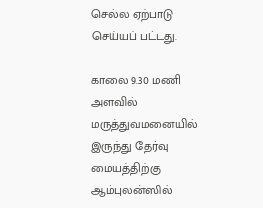செல்ல ஏற்பாடு செய்யப் பட்டது.

காலை 9.30 மணி அளவில் மருத்துவமனையில் இருந்து தேர்வு மையத்திற்கு ஆம்புலன்ஸில்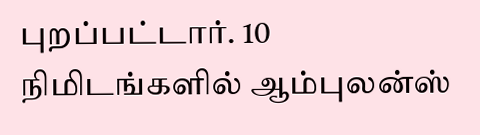புறப்பட்டார். 10 நிமிடங்களில் ஆம்புலன்ஸ்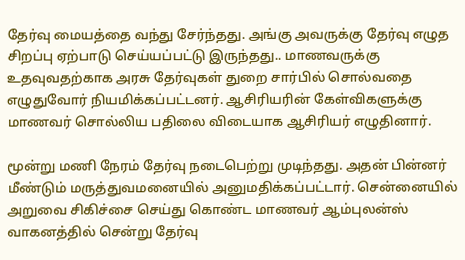தேர்வு மையத்தை வந்து சேர்ந்தது. அங்கு அவருக்கு தேர்வு எழுத சிறப்பு ஏற்பாடு செய்யப்பட்டு இருந்தது.. மாணவருக்கு உதவுவதற்காக அரசு தேர்வுகள் துறை சார்பில் சொல்வதை எழுதுவோர் நியமிக்கப்பட்டனர். ஆசிரியரின் கேள்விகளுக்கு மாணவர் சொல்லிய பதிலை விடையாக ஆசிரியர் எழுதினார்.

மூன்று மணி நேரம் தேர்வு நடைபெற்று முடிந்தது. அதன் பின்னர் மீண்டும் மருத்துவமனையில் அனுமதிக்கப்பட்டார். சென்னையில் அறுவை சிகிச்சை செய்து கொண்ட மாணவர் ஆம்புலன்ஸ் வாகனத்தில் சென்று தேர்வு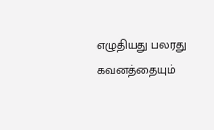எழுதியது பலரது கவனத்தையும்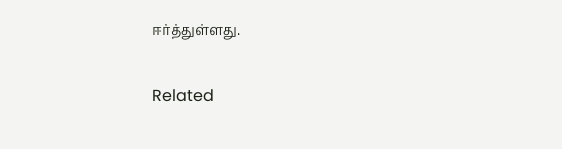ஈர்த்துள்ளது.

Related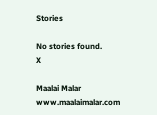Stories

No stories found.
X

Maalai Malar
www.maalaimalar.com